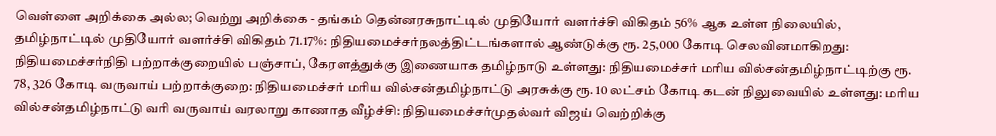வெள்ளை அறிக்கை அல்ல; வெற்று அறிக்கை - தங்கம் தென்னரசுநாட்டில் முதியோர் வளர்ச்சி விகிதம் 56% ஆக உள்ள நிலையில், தமிழ்நாட்டில் முதியோர் வளர்ச்சி விகிதம் 71.17%: நிதியமைச்சர்நலத்திட்டங்களால் ஆண்டுக்கு ரூ. 25,000 கோடி செலவினமாகிறது: நிதியமைச்சர்நிதி பற்றாக்குறையில் பஞ்சாப், கேரளத்துக்கு இணையாக தமிழ்நாடு உள்ளது: நிதியமைச்சர் மரிய வில்சன்தமிழ்நாட்டிற்கு ரூ. 78, 326 கோடி வருவாய் பற்றாக்குறை: நிதியமைச்சர் மரிய வில்சன்தமிழ்நாட்டு அரசுக்கு ரூ. 10 லட்சம் கோடி கடன் நிலுவையில் உள்ளது: மரிய வில்சன்தமிழ்நாட்டு வரி வருவாய் வரலாறு காணாத வீழ்ச்சி: நிதியமைச்சர்முதல்வர் விஜய் வெற்றிக்கு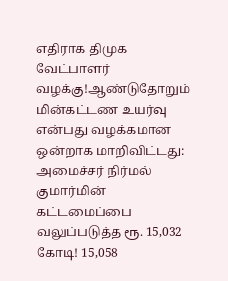எதிராக திமுக வேட்பாளர் வழக்கு!ஆண்டுதோறும் மின்கட்டண உயர்வு என்பது வழக்கமான ஒன்றாக மாறிவிட்டது: அமைச்சர் நிர்மல் குமார்மின் கட்டமைப்பை வலுப்படுத்த ரூ. 15,032 கோடி! 15,058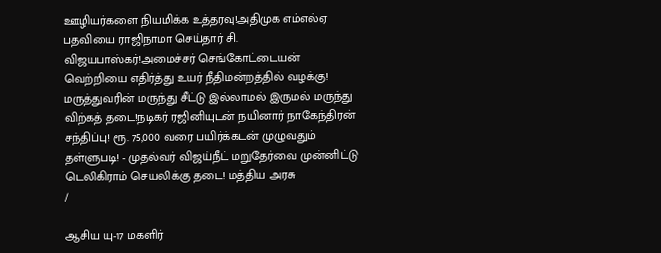ஊழியர்களை நியமிக்க உத்தரவு!அதிமுக எம்எல்ஏ பதவியை ராஜிநாமா செய்தார் சி. விஜயபாஸ்கர்!அமைச்சர் செங்கோட்டையன் வெற்றியை எதிர்த்து உயர் நீதிமன்றத்தில் வழக்கு! மருத்துவரின் மருந்து சீட்டு இல்லாமல் இருமல் மருந்து விற்கத் தடை!நடிகர் ரஜினியுடன் நயினார் நாகேந்திரன் சந்திப்பு! ரூ. 75,000 வரை பயிர்க்கடன் முழுவதும் தள்ளுபடி! - முதல்வர் விஜய்நீட் மறுதேர்வை முன்னிட்டு டெலிகிராம் செயலிக்கு தடை! மத்திய அரசு
/

ஆசிய யு-17 மகளிர்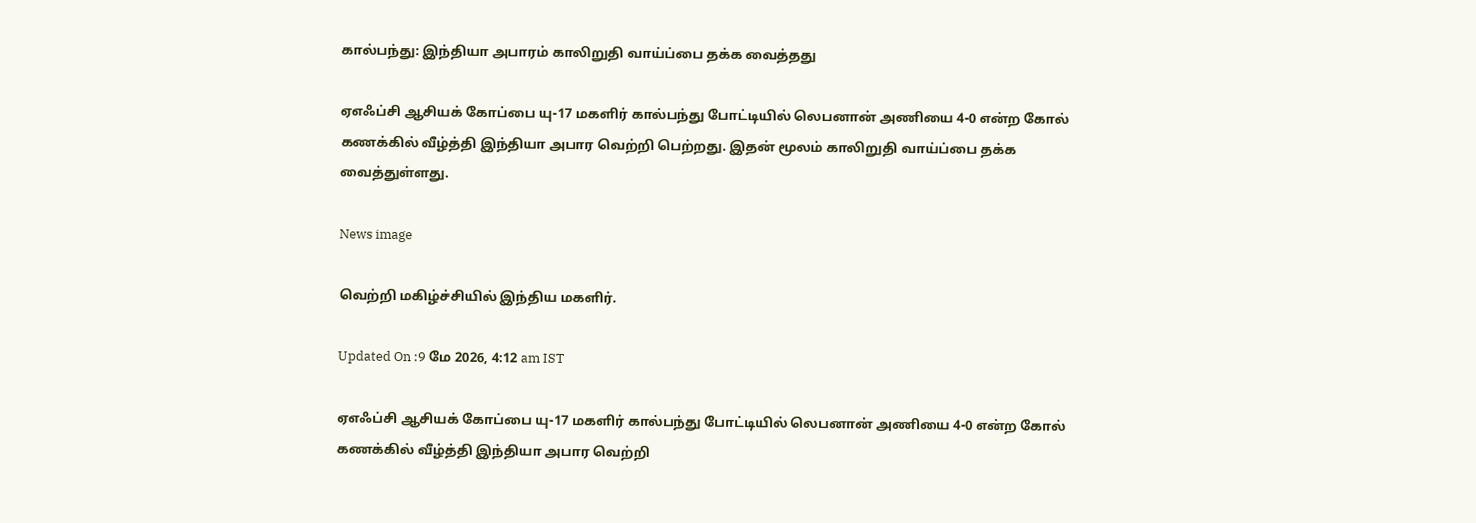கால்பந்து: இந்தியா அபாரம் காலிறுதி வாய்ப்பை தக்க வைத்தது

ஏஎஃப்சி ஆசியக் கோப்பை யு-17 மகளிர் கால்பந்து போட்டியில் லெபனான் அணியை 4-0 என்ற கோல் கணக்கில் வீழ்த்தி இந்தியா அபார வெற்றி பெற்றது. இதன் மூலம் காலிறுதி வாய்ப்பை தக்க வைத்துள்ளது.

News image

வெற்றி மகிழ்ச்சியில் இந்திய மகளிர்.

Updated On :9 மே 2026, 4:12 am IST

ஏஎஃப்சி ஆசியக் கோப்பை யு-17 மகளிர் கால்பந்து போட்டியில் லெபனான் அணியை 4-0 என்ற கோல் கணக்கில் வீழ்த்தி இந்தியா அபார வெற்றி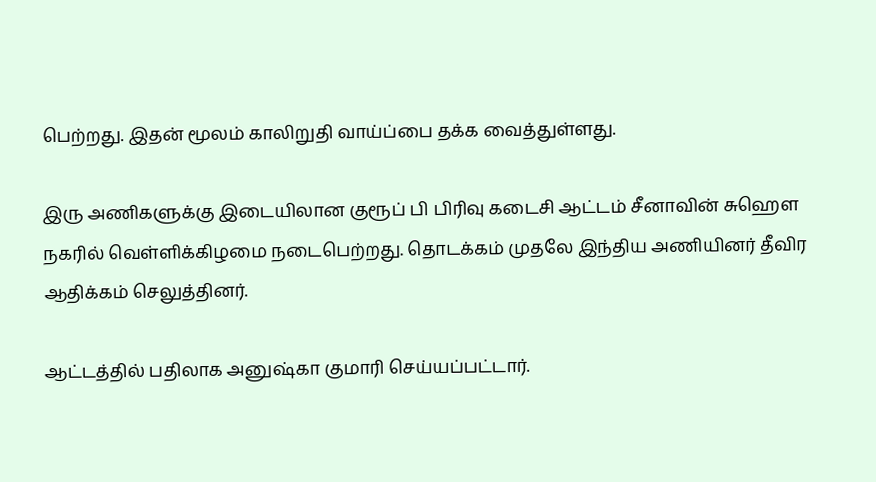பெற்றது. இதன் மூலம் காலிறுதி வாய்ப்பை தக்க வைத்துள்ளது.

இரு அணிகளுக்கு இடையிலான குரூப் பி பிரிவு கடைசி ஆட்டம் சீனாவின் சுஹௌ நகரில் வெள்ளிக்கிழமை நடைபெற்றது. தொடக்கம் முதலே இந்திய அணியினர் தீவிர ஆதிக்கம் செலுத்தினர்.

ஆட்டத்தில் பதிலாக அனுஷ்கா குமாரி செய்யப்பட்டார்.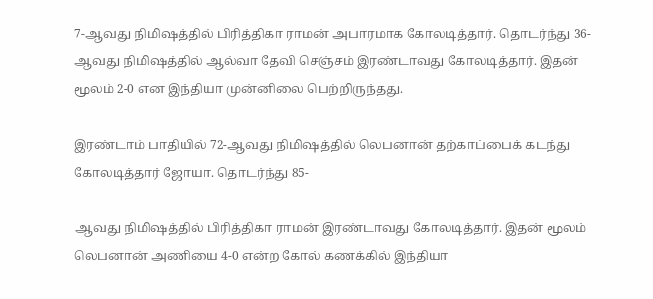7-ஆவது நிமிஷத்தில் பிரித்திகா ராமன் அபாரமாக கோலடித்தார். தொடர்ந்து 36-ஆவது நிமிஷத்தில் ஆல்வா தேவி செஞ்சம் இரண்டாவது கோலடித்தார். இதன் மூலம் 2-0 என இந்தியா முன்னிலை பெற்றிருந்தது.

இரண்டாம் பாதியில் 72-ஆவது நிமிஷத்தில் லெபனான் தற்காப்பைக் கடந்து கோலடித்தார் ஜோயா. தொடர்ந்து 85-

ஆவது நிமிஷத்தில் பிரித்திகா ராமன் இரண்டாவது கோலடித்தார். இதன் மூலம் லெபனான் அணியை 4-0 என்ற கோல் கணக்கில் இந்தியா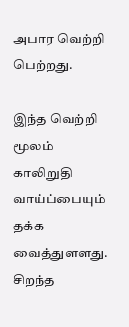அபார வெற்றி பெற்றது.

இந்த வெற்றி மூலம் காலிறுதி வாய்ப்பையும் தக்க வைத்துளளது. சிறந்த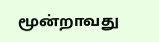மூன்றாவது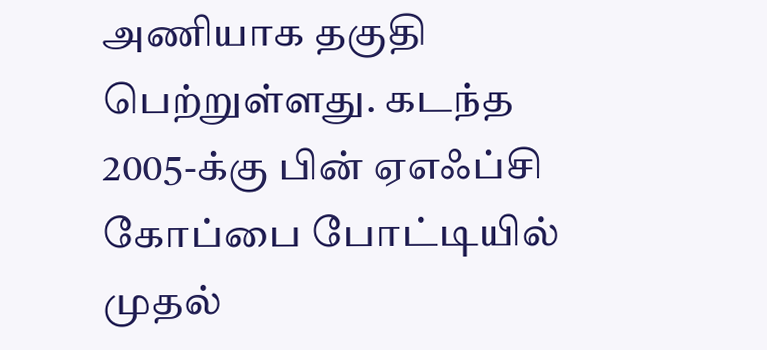அணியாக தகுதி பெற்றுள்ளது. கடந்த 2005-க்கு பின் ஏஎஃப்சி கோப்பை போட்டியில் முதல்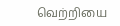வெற்றியை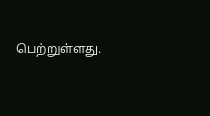பெற்றுள்ளது.